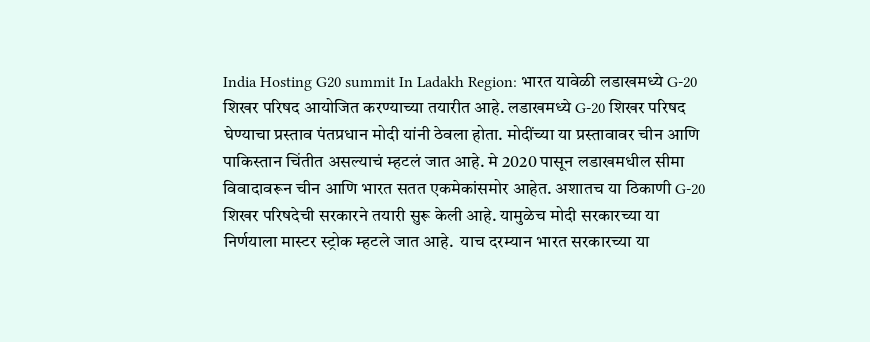India Hosting G20 summit In Ladakh Region: भारत यावेळी लडाखमध्ये G-20 शिखर परिषद आयोजित करण्याच्या तयारीत आहे. लडाखमध्ये G-20 शिखर परिषद घेण्याचा प्रस्ताव पंतप्रधान मोदी यांनी ठेवला होता. मोदींच्या या प्रस्तावावर चीन आणि पाकिस्तान चिंतीत असल्याचं म्हटलं जात आहे. मे 2020 पासून लडाखमधील सीमा विवादावरून चीन आणि भारत सतत एकमेकांसमोर आहेत. अशातच या ठिकाणी G-20 शिखर परिषदेची सरकारने तयारी सुरू केली आहे. यामुळेच मोदी सरकारच्या या निर्णयाला मास्टर स्ट्रोक म्हटले जात आहे.  याच दरम्यान भारत सरकारच्या या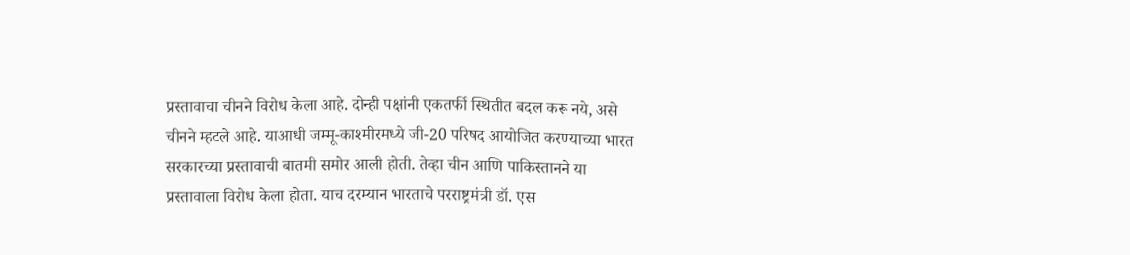प्रस्तावाचा चीनने विरोध केला आहे. दोन्ही पक्षांनी एकतर्फी स्थितीत बदल करू नये, असे चीनने म्हटले आहे. याआधी जम्मू-काश्मीरमध्ये जी-20 परिषद आयोजित करण्याच्या भारत सरकारच्या प्रस्तावाची बातमी समोर आली होती. तेव्हा चीन आणि पाकिस्तानने या प्रस्तावाला विरोध केला होता. याच दरम्यान भारताचे परराष्ट्रमंत्री डॉ. एस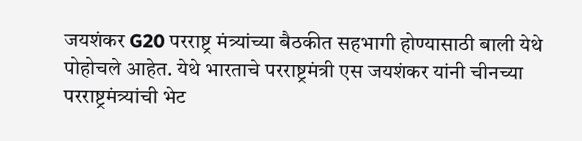जयशंकर G20 परराष्ट्र मंत्र्यांच्या बैठकीत सहभागी होण्यासाठी बाली येथे पोहोचले आहेत. येथे भारताचे परराष्ट्रमंत्री एस जयशंकर यांनी चीनच्या परराष्ट्रमंत्र्यांची भेट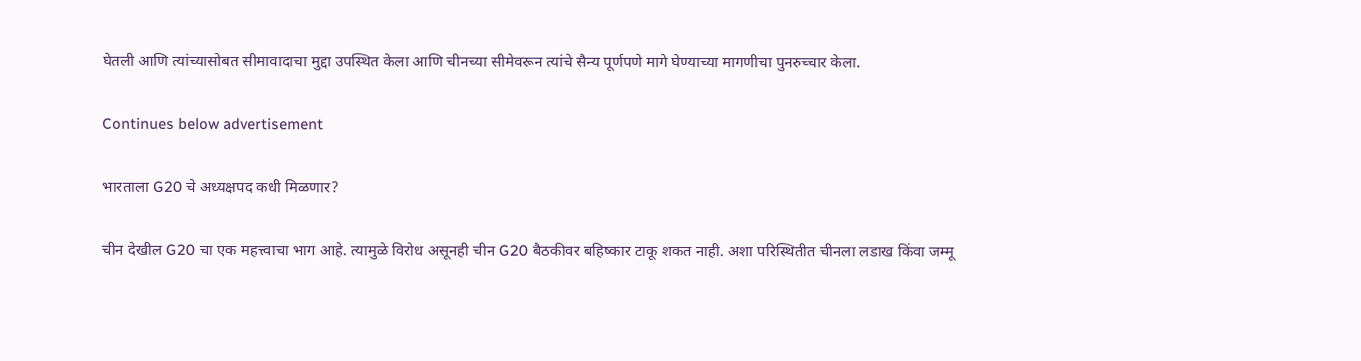घेतली आणि त्यांच्यासोबत सीमावादाचा मुद्दा उपस्थित केला आणि चीनच्या सीमेवरून त्यांचे सैन्य पूर्णपणे मागे घेण्याच्या मागणीचा पुनरुच्चार केला.

Continues below advertisement

भारताला G20 चे अध्यक्षपद कधी मिळणार?

चीन देखील G20 चा एक महत्त्वाचा भाग आहे. त्यामुळे विरोध असूनही चीन G20 बैठकीवर बहिष्कार टाकू शकत नाही. अशा परिस्थितीत चीनला लडाख किंवा जम्मू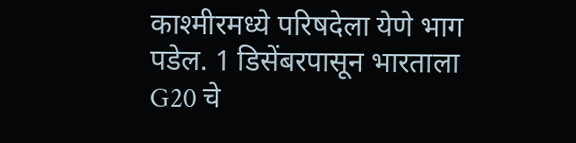काश्मीरमध्ये परिषदेला येणे भाग पडेल. 1 डिसेंबरपासून भारताला G20 चे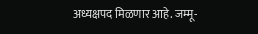अध्यक्षपद मिळणार आहे. जम्मू-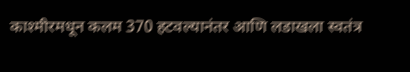काश्मीरमधून कलम 370 हटवल्यानंतर आणि लडाखला स्वतंत्र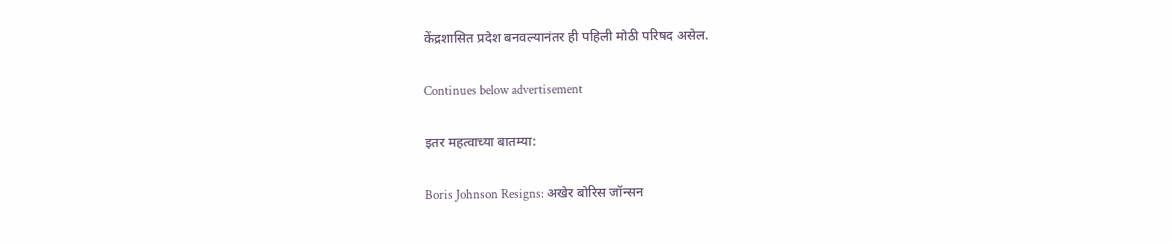केंद्रशासित प्रदेश बनवल्यानंतर ही पहिली मोठी परिषद असेल.

Continues below advertisement

इतर महत्वाच्या बातम्या:

Boris Johnson Resigns: अखेर बोरिस जॉन्सन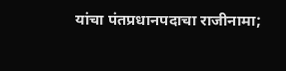यांचा पंतप्रधानपदाचा राजीनामा;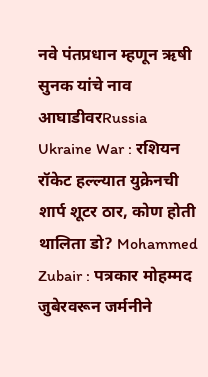नवे पंतप्रधान म्हणून ऋषी सुनक यांचे नाव आघाडीवरRussia Ukraine War : रशियन रॉकेट हल्ल्यात युक्रेनची शार्प शूटर ठार, कोण होती थालिता डो? Mohammed Zubair : पत्रकार मोहम्मद जुबेरवरून जर्मनीने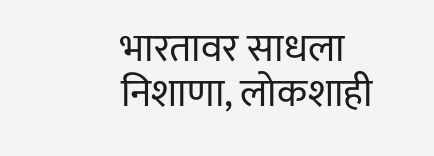भारतावर साधला निशाणा, लोकशाही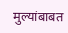मुल्यांबाबत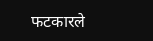फटकारले